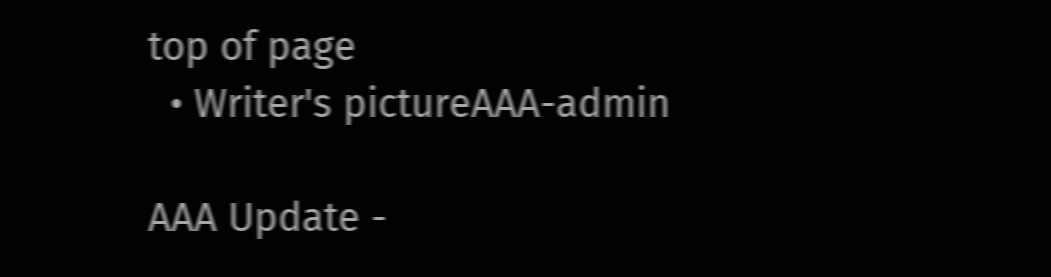top of page
  • Writer's pictureAAA-admin

AAA Update -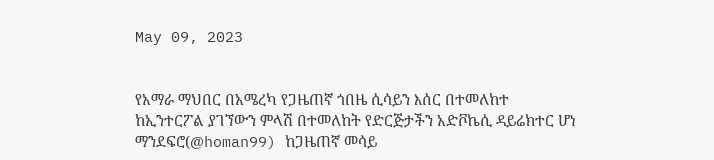May 09, 2023


የአማራ ማህበር በአሜረካ የጋዜጠኛ ጎበዜ ሲሳይን እሰር በተመለከተ ከኢንተርፖል ያገኘውን ምላሽ በተመለከት የድርጅታችን አድቮኬሲ ዳይሬክተር ሆነ ማንደፍሮ(@homan99) ከጋዜጠኛ መሳይ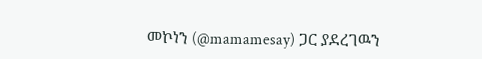መኮነን (@mamamesay) ጋር ያደረገዉን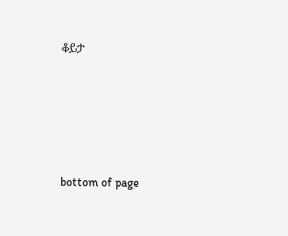ቆይታ





bottom of page